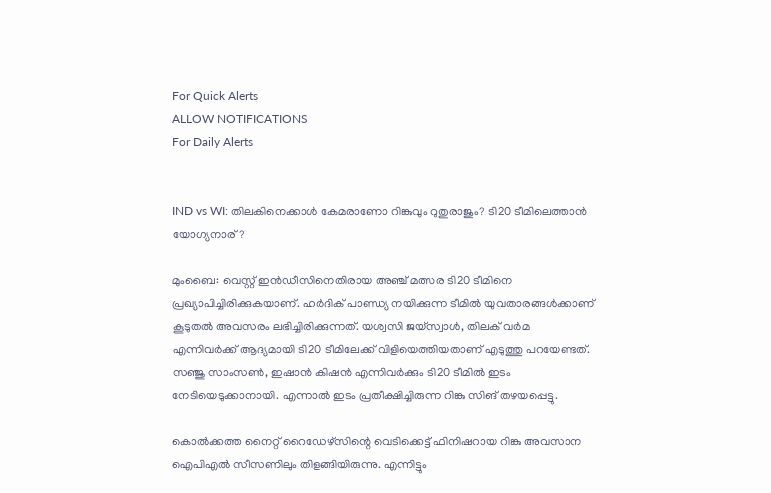For Quick Alerts
ALLOW NOTIFICATIONS
For Daily Alerts


IND vs WI: തിലകിനെക്കാള്‍ കേമരാണോ റിങ്കുവും റുതുരാജും? ടി20 ടീമിലെത്താന്‍ യോഗ്യനാര്?

മുംബൈ: വെസ്റ്റ് ഇന്‍ഡീസിനെതിരായ അഞ്ച് മത്സര ടി20 ടീമിനെ പ്രഖ്യാപിച്ചിരിക്കുകയാണ്. ഹര്‍ദിക് പാണ്ഡ്യ നയിക്കുന്ന ടീമില്‍ യുവതാരങ്ങള്‍ക്കാണ് കൂടുതല്‍ അവസരം ലഭിച്ചിരിക്കുന്നത്. യശ്വസി ജയ്‌സ്വാള്‍, തിലക് വര്‍മ എന്നിവര്‍ക്ക് ആദ്യമായി ടി20 ടീമിലേക്ക് വിളിയെത്തിയതാണ് എടുത്തു പറയേണ്ടത്. സഞ്ജു സാംസണ്‍, ഇഷാന്‍ കിഷന്‍ എന്നിവര്‍ക്കും ടി20 ടീമില്‍ ഇടം നേടിയെടുക്കാനായി. എന്നാല്‍ ഇടം പ്രതീക്ഷിച്ചിരുന്ന റിങ്കു സിങ് തഴയപ്പെട്ടു.

കൊല്‍ക്കത്ത നൈറ്റ് റൈഡേഴ്‌സിന്റെ വെടിക്കെട്ട് ഫിനിഷറായ റിങ്കു അവസാന ഐപിഎല്‍ സീസണിലും തിളങ്ങിയിരുന്നു. എന്നിട്ടും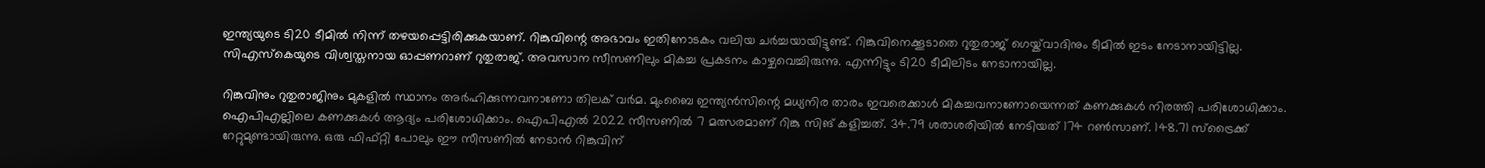ഇന്ത്യയുടെ ടി20 ടീമില്‍ നിന്ന് തഴയപ്പെട്ടിരിക്കുകയാണ്. റിങ്കുവിന്റെ അഭാവം ഇതിനോടകം വലിയ ചര്‍ച്ചയായിട്ടുണ്ട്. റിങ്കുവിനെക്കൂടാതെ റുതുരാജ് ഗെയ്ക്‌വാദിനും ടീമില്‍ ഇടം നേടാനായിട്ടില്ല. സിഎസ്‌കെയുടെ വിശ്വസ്തനായ ഓപ്പണറാണ് റുതുരാജ്. അവസാന സീസണിലും മികച്ച പ്രകടനം കാഴ്ചവെച്ചിരുന്നു. എന്നിട്ടും ടി20 ടീമിലിടം നേടാനായില്ല.

റിങ്കുവിനും റുതുരാജിനും മുകളില്‍ സ്ഥാനം അര്‍ഹിക്കുന്നവനാണോ തിലക് വര്‍മ. മുംബൈ ഇന്ത്യന്‍സിന്റെ മധ്യനിര താരം ഇവരെക്കാള്‍ മികച്ചവനാണോയെന്നത് കണക്കുകള്‍ നിരത്തി പരിശോധിക്കാം. ഐപിഎല്ലിലെ കണക്കുകള്‍ ആദ്യം പരിശോധിക്കാം. ഐപിഎല്‍ 2022 സീസണില്‍ 7 മത്സരമാണ് റിങ്കു സിങ് കളിച്ചത്. 34.79 ശരാശരിയില്‍ നേടിയത് 174 റണ്‍സാണ്. 148.71 സ്‌ട്രൈക്ക് റേറ്റുമുണ്ടായിരുന്നു. ഒരു ഫിഫ്റ്റി പോലും ഈ സീസണില്‍ നേടാന്‍ റിങ്കുവിന്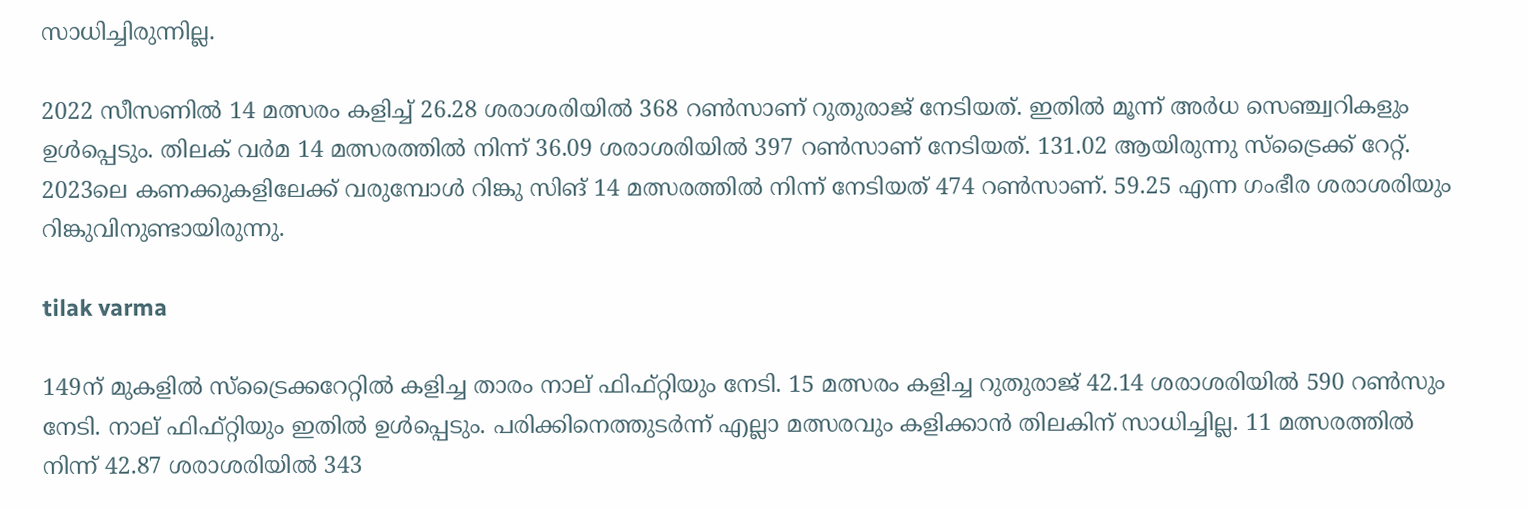സാധിച്ചിരുന്നില്ല.

2022 സീസണില്‍ 14 മത്സരം കളിച്ച് 26.28 ശരാശരിയില്‍ 368 റണ്‍സാണ് റുതുരാജ് നേടിയത്. ഇതില്‍ മൂന്ന് അര്‍ധ സെഞ്ച്വറികളും ഉള്‍പ്പെടും. തിലക് വര്‍മ 14 മത്സരത്തില്‍ നിന്ന് 36.09 ശരാശരിയില്‍ 397 റണ്‍സാണ് നേടിയത്. 131.02 ആയിരുന്നു സ്‌ട്രൈക്ക് റേറ്റ്. 2023ലെ കണക്കുകളിലേക്ക് വരുമ്പോള്‍ റിങ്കു സിങ് 14 മത്സരത്തില്‍ നിന്ന് നേടിയത് 474 റണ്‍സാണ്. 59.25 എന്ന ഗംഭീര ശരാശരിയും റിങ്കുവിനുണ്ടായിരുന്നു.

tilak varma

149ന് മുകളില്‍ സ്‌ട്രൈക്കറേറ്റില്‍ കളിച്ച താരം നാല് ഫിഫ്റ്റിയും നേടി. 15 മത്സരം കളിച്ച റുതുരാജ് 42.14 ശരാശരിയില്‍ 590 റണ്‍സും നേടി. നാല് ഫിഫ്റ്റിയും ഇതില്‍ ഉള്‍പ്പെടും. പരിക്കിനെത്തുടര്‍ന്ന് എല്ലാ മത്സരവും കളിക്കാന്‍ തിലകിന് സാധിച്ചില്ല. 11 മത്സരത്തില്‍ നിന്ന് 42.87 ശരാശരിയില്‍ 343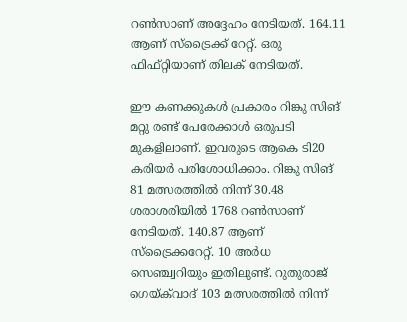റണ്‍സാണ് അദ്ദേഹം നേടിയത്. 164.11 ആണ് സ്‌ട്രൈക്ക് റേറ്റ്. ഒരു ഫിഫ്റ്റിയാണ് തിലക് നേടിയത്.

ഈ കണക്കുകള്‍ പ്രകാരം റിങ്കു സിങ് മറ്റു രണ്ട് പേരേക്കാള്‍ ഒരുപടി മുകളിലാണ്. ഇവരുടെ ആകെ ടി20 കരിയര്‍ പരിശോധിക്കാം. റിങ്കു സിങ് 81 മത്സരത്തില്‍ നിന്ന് 30.48 ശരാശരിയില്‍ 1768 റണ്‍സാണ് നേടിയത്. 140.87 ആണ് സ്‌ട്രൈക്കറേറ്റ്. 10 അര്‍ധ സെഞ്ച്വറിയും ഇതിലുണ്ട്. റുതുരാജ് ഗെയ്ക്‌വാദ് 103 മത്സരത്തില്‍ നിന്ന്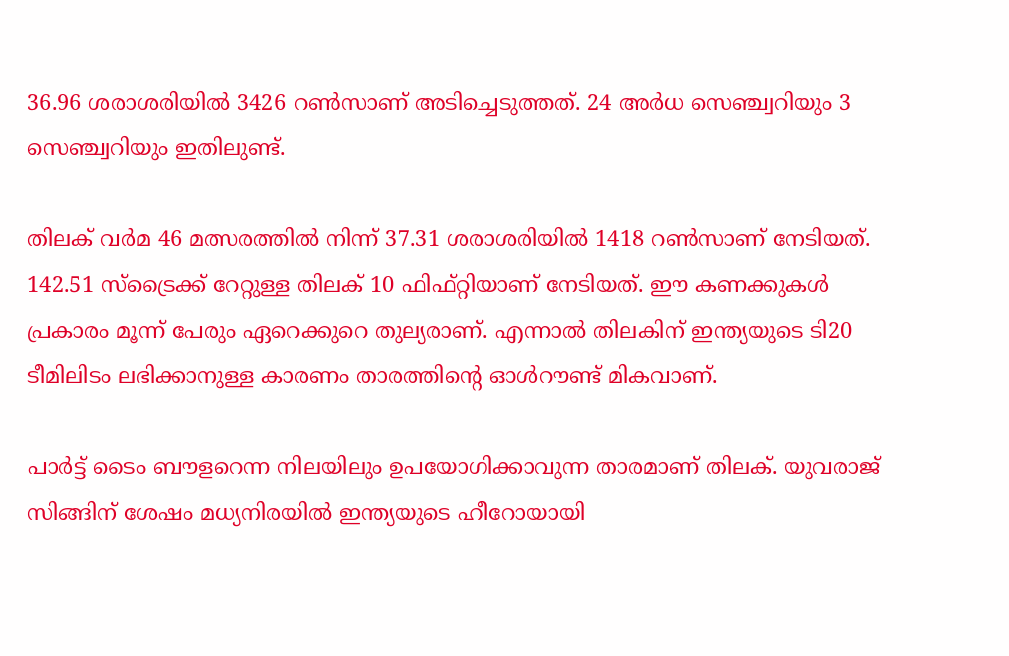36.96 ശരാശരിയില്‍ 3426 റണ്‍സാണ് അടിച്ചെടുത്തത്. 24 അര്‍ധ സെഞ്ച്വറിയും 3 സെഞ്ച്വറിയും ഇതിലുണ്ട്.

തിലക് വര്‍മ 46 മത്സരത്തില്‍ നിന്ന് 37.31 ശരാശരിയില്‍ 1418 റണ്‍സാണ് നേടിയത്. 142.51 സ്‌ട്രൈക്ക് റേറ്റുള്ള തിലക് 10 ഫിഫ്റ്റിയാണ് നേടിയത്. ഈ കണക്കുകള്‍ പ്രകാരം മൂന്ന് പേരും ഏറെക്കുറെ തുല്യരാണ്. എന്നാല്‍ തിലകിന് ഇന്ത്യയുടെ ടി20 ടീമിലിടം ലഭിക്കാനുള്ള കാരണം താരത്തിന്റെ ഓള്‍റൗണ്ട് മികവാണ്.

പാര്‍ട്ട് ടൈം ബൗളറെന്ന നിലയിലും ഉപയോഗിക്കാവുന്ന താരമാണ് തിലക്. യുവരാജ് സിങ്ങിന് ശേഷം മധ്യനിരയില്‍ ഇന്ത്യയുടെ ഹീറോയായി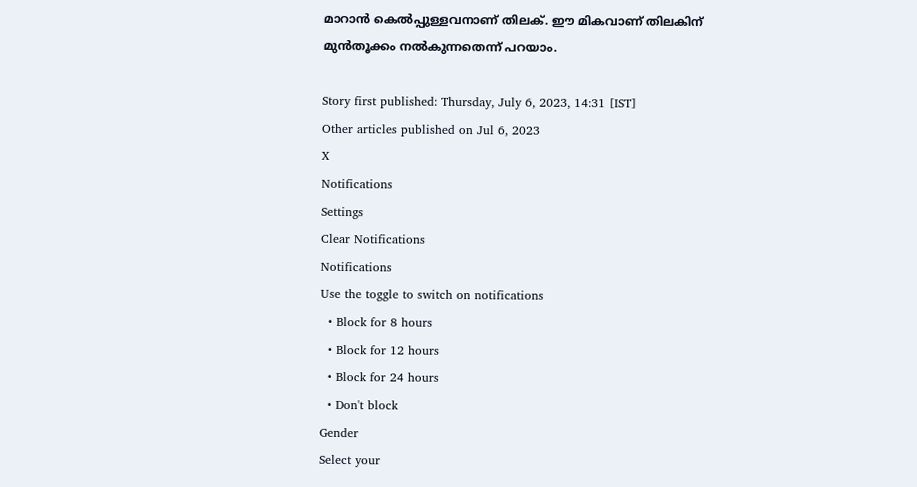മാറാന്‍ കെല്‍പ്പുള്ളവനാണ് തിലക്. ഈ മികവാണ് തിലകിന് മുന്‍തൂക്കം നല്‍കുന്നതെന്ന് പറയാം.

Story first published: Thursday, July 6, 2023, 14:31 [IST]
Other articles published on Jul 6, 2023
X
Notifications
Settings
Clear Notifications
Notifications
Use the toggle to switch on notifications
  • Block for 8 hours
  • Block for 12 hours
  • Block for 24 hours
  • Don't block
Gender
Select your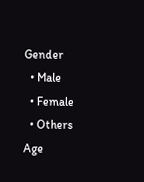Gender
  • Male
  • Female
  • Others
Age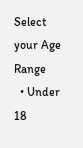Select your Age Range
  • Under 18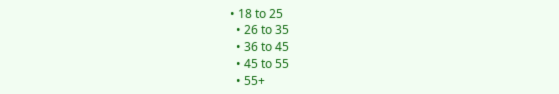• 18 to 25
  • 26 to 35
  • 36 to 45
  • 45 to 55
  • 55+